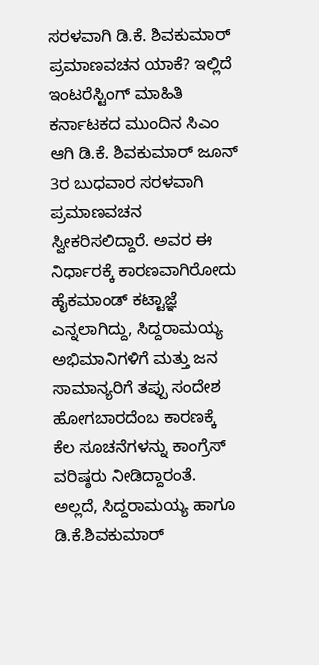ಸರಳವಾಗಿ ಡಿ.ಕೆ. ಶಿವಕುಮಾರ್ ಪ್ರಮಾಣವಚನ ಯಾಕೆ? ಇಲ್ಲಿದೆ ಇಂಟರೆಸ್ಟಿಂಗ್ ಮಾಹಿತಿ
ಕರ್ನಾಟಕದ ಮುಂದಿನ ಸಿಎಂ ಆಗಿ ಡಿ.ಕೆ. ಶಿವಕುಮಾರ್ ಜೂನ್ 3ರ ಬುಧವಾರ ಸರಳವಾಗಿ ಪ್ರಮಾಣವಚನ ಸ್ವೀಕರಿಸಲಿದ್ದಾರೆ. ಅವರ ಈ ನಿರ್ಧಾರಕ್ಕೆ ಕಾರಣವಾಗಿರೋದು ಹೈಕಮಾಂಡ್ ಕಟ್ಟಾಜ್ಞೆ ಎನ್ನಲಾಗಿದ್ದು, ಸಿದ್ದರಾಮಯ್ಯ ಅಭಿಮಾನಿಗಳಿಗೆ ಮತ್ತು ಜನ ಸಾಮಾನ್ಯರಿಗೆ ತಪ್ಪು ಸಂದೇಶ ಹೋಗಬಾರದೆಂಬ ಕಾರಣಕ್ಕೆ ಕೆಲ ಸೂಚನೆಗಳನ್ನು ಕಾಂಗ್ರೆಸ್ ವರಿಷ್ಠರು ನೀಡಿದ್ದಾರಂತೆ. ಅಲ್ಲದೆ, ಸಿದ್ದರಾಮಯ್ಯ ಹಾಗೂ ಡಿ.ಕೆ.ಶಿವಕುಮಾರ್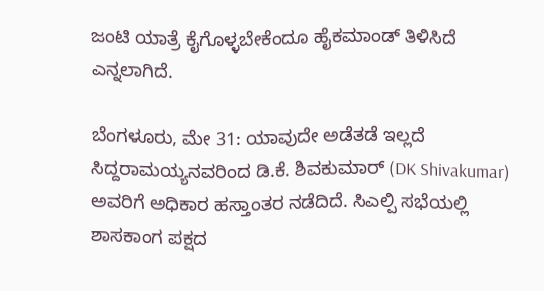ಜಂಟಿ ಯಾತ್ರೆ ಕೈಗೊಳ್ಳಬೇಕೆಂದೂ ಹೈಕಮಾಂಡ್ ತಿಳಿಸಿದೆ ಎನ್ನಲಾಗಿದೆ.

ಬೆಂಗಳೂರು, ಮೇ 31: ಯಾವುದೇ ಅಡೆತಡೆ ಇಲ್ಲದೆ ಸಿದ್ದರಾಮಯ್ಯನವರಿಂದ ಡಿ.ಕೆ. ಶಿವಕುಮಾರ್ (DK Shivakumar) ಅವರಿಗೆ ಅಧಿಕಾರ ಹಸ್ತಾಂತರ ನಡೆದಿದೆ. ಸಿಎಲ್ಪಿ ಸಭೆಯಲ್ಲಿ ಶಾಸಕಾಂಗ ಪಕ್ಷದ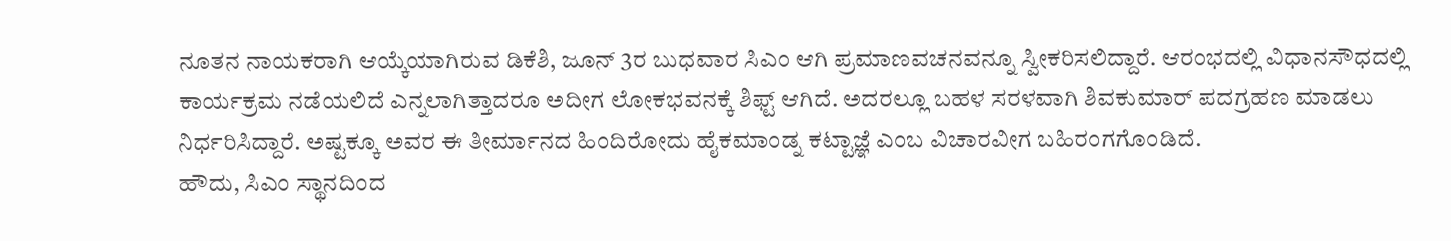ನೂತನ ನಾಯಕರಾಗಿ ಆಯ್ಕೆಯಾಗಿರುವ ಡಿಕೆಶಿ, ಜೂನ್ 3ರ ಬುಧವಾರ ಸಿಎಂ ಆಗಿ ಪ್ರಮಾಣವಚನವನ್ನೂ ಸ್ವೀಕರಿಸಲಿದ್ದಾರೆ. ಆರಂಭದಲ್ಲಿ ವಿಧಾನಸೌಧದಲ್ಲಿ ಕಾರ್ಯಕ್ರಮ ನಡೆಯಲಿದೆ ಎನ್ನಲಾಗಿತ್ತಾದರೂ ಅದೀಗ ಲೋಕಭವನಕ್ಕೆ ಶಿಫ್ಟ್ ಆಗಿದೆ. ಅದರಲ್ಲೂ ಬಹಳ ಸರಳವಾಗಿ ಶಿವಕುಮಾರ್ ಪದಗ್ರಹಣ ಮಾಡಲು ನಿರ್ಧರಿಸಿದ್ದಾರೆ. ಅಷ್ಟಕ್ಕೂ ಅವರ ಈ ತೀರ್ಮಾನದ ಹಿಂದಿರೋದು ಹೈಕಮಾಂಡ್ನ ಕಟ್ಟಾಜ್ಞೆ ಎಂಬ ವಿಚಾರವೀಗ ಬಹಿರಂಗಗೊಂಡಿದೆ.
ಹೌದು, ಸಿಎಂ ಸ್ಥಾನದಿಂದ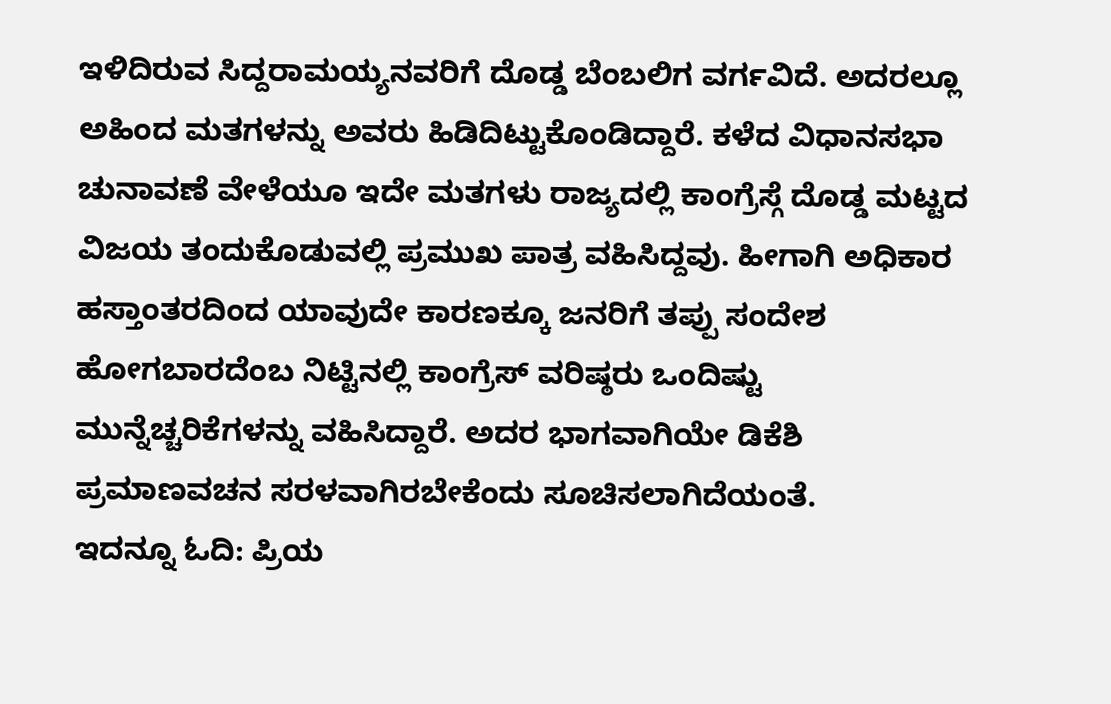ಇಳಿದಿರುವ ಸಿದ್ದರಾಮಯ್ಯನವರಿಗೆ ದೊಡ್ಡ ಬೆಂಬಲಿಗ ವರ್ಗವಿದೆ. ಅದರಲ್ಲೂ ಅಹಿಂದ ಮತಗಳನ್ನು ಅವರು ಹಿಡಿದಿಟ್ಟುಕೊಂಡಿದ್ದಾರೆ. ಕಳೆದ ವಿಧಾನಸಭಾ ಚುನಾವಣೆ ವೇಳೆಯೂ ಇದೇ ಮತಗಳು ರಾಜ್ಯದಲ್ಲಿ ಕಾಂಗ್ರೆಸ್ಗೆ ದೊಡ್ಡ ಮಟ್ಟದ ವಿಜಯ ತಂದುಕೊಡುವಲ್ಲಿ ಪ್ರಮುಖ ಪಾತ್ರ ವಹಿಸಿದ್ದವು. ಹೀಗಾಗಿ ಅಧಿಕಾರ ಹಸ್ತಾಂತರದಿಂದ ಯಾವುದೇ ಕಾರಣಕ್ಕೂ ಜನರಿಗೆ ತಪ್ಪು ಸಂದೇಶ ಹೋಗಬಾರದೆಂಬ ನಿಟ್ಟಿನಲ್ಲಿ ಕಾಂಗ್ರೆಸ್ ವರಿಷ್ಠರು ಒಂದಿಷ್ಟು ಮುನ್ನೆಚ್ಚರಿಕೆಗಳನ್ನು ವಹಿಸಿದ್ದಾರೆ. ಅದರ ಭಾಗವಾಗಿಯೇ ಡಿಕೆಶಿ ಪ್ರಮಾಣವಚನ ಸರಳವಾಗಿರಬೇಕೆಂದು ಸೂಚಿಸಲಾಗಿದೆಯಂತೆ.
ಇದನ್ನೂ ಓದಿ: ಪ್ರಿಯ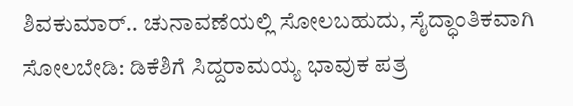ಶಿವಕುಮಾರ್.. ಚುನಾವಣೆಯಲ್ಲಿ ಸೋಲಬಹುದು, ಸೈದ್ಧಾಂತಿಕವಾಗಿ ಸೋಲಬೇಡಿ: ಡಿಕೆಶಿಗೆ ಸಿದ್ದರಾಮಯ್ಯ ಭಾವುಕ ಪತ್ರ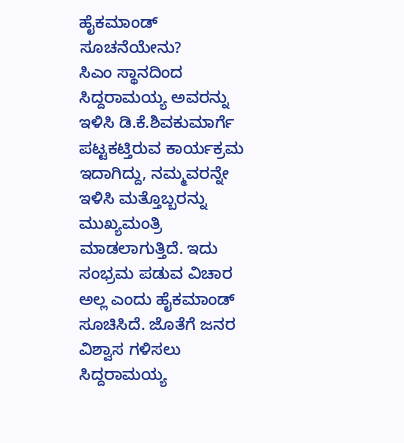ಹೈಕಮಾಂಡ್ ಸೂಚನೆಯೇನು?
ಸಿಎಂ ಸ್ಥಾನದಿಂದ ಸಿದ್ದರಾಮಯ್ಯ ಅವರನ್ನು ಇಳಿಸಿ ಡಿ.ಕೆ.ಶಿವಕುಮಾರ್ಗೆ ಪಟ್ಟಕಟ್ತಿರುವ ಕಾರ್ಯಕ್ರಮ ಇದಾಗಿದ್ದು, ನಮ್ಮವರನ್ನೇ ಇಳಿಸಿ ಮತ್ತೊಬ್ಬರನ್ನು ಮುಖ್ಯಮಂತ್ರಿ ಮಾಡಲಾಗುತ್ತಿದೆ. ಇದು ಸಂಭ್ರಮ ಪಡುವ ವಿಚಾರ ಅಲ್ಲ ಎಂದು ಹೈಕಮಾಂಡ್ ಸೂಚಿಸಿದೆ. ಜೊತೆಗೆ ಜನರ ವಿಶ್ವಾಸ ಗಳಿಸಲು ಸಿದ್ದರಾಮಯ್ಯ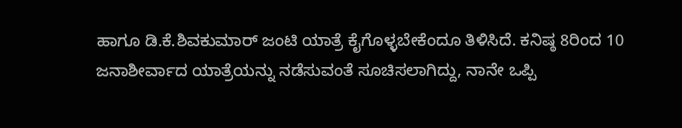ಹಾಗೂ ಡಿ.ಕೆ.ಶಿವಕುಮಾರ್ ಜಂಟಿ ಯಾತ್ರೆ ಕೈಗೊಳ್ಳಬೇಕೆಂದೂ ತಿಳಿಸಿದೆ. ಕನಿಷ್ಠ 8ರಿಂದ 10 ಜನಾಶೀರ್ವಾದ ಯಾತ್ರೆಯನ್ನು ನಡೆಸುವಂತೆ ಸೂಚಿಸಲಾಗಿದ್ದು, ನಾನೇ ಒಪ್ಪಿ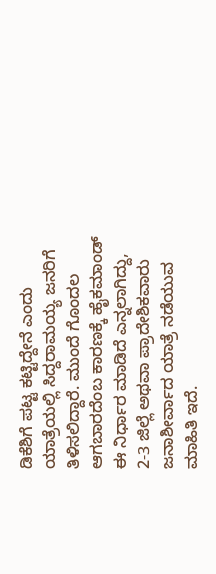ಡಿಕೆಶಿಗೆ ಪಟ್ಟ ಕಟ್ಟಿದ್ದೇನೆ ಎಂದು ಯಾತ್ರೆಯಲ್ಲಿ ಸಿದ್ದರಾಮಯ್ಯ ಜನರಿಗೆ ತಿಳಿಸಲಿದ್ದಾರೆ. ಮುಂದೆ ಗೊಂದಲ ಆಗಬಾರದೆಂಬ ಕಾರಣಕ್ಕೆ ಹೈಕಮಾಂಡ್ ಈ ನಿರ್ಧಾರ ಮಾಡಿದೆ ಎನ್ನಲಾಗಿದ್ದು, 2-3 ಜಿಲ್ಲೆ ಅಥವಾ ಪ್ರಾದೇಶಿಕವಾರು ಜನಾಶೀರ್ವಾದ ಯಾತ್ರೆ ನಡೆಯುವ ಮಾಹಿತಿ ಇದೆ.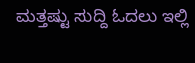ಮತ್ತಷ್ಟು ಸುದ್ದಿ ಓದಲು ಇಲ್ಲಿ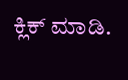ಕ್ಲಿಕ್ ಮಾಡಿ.